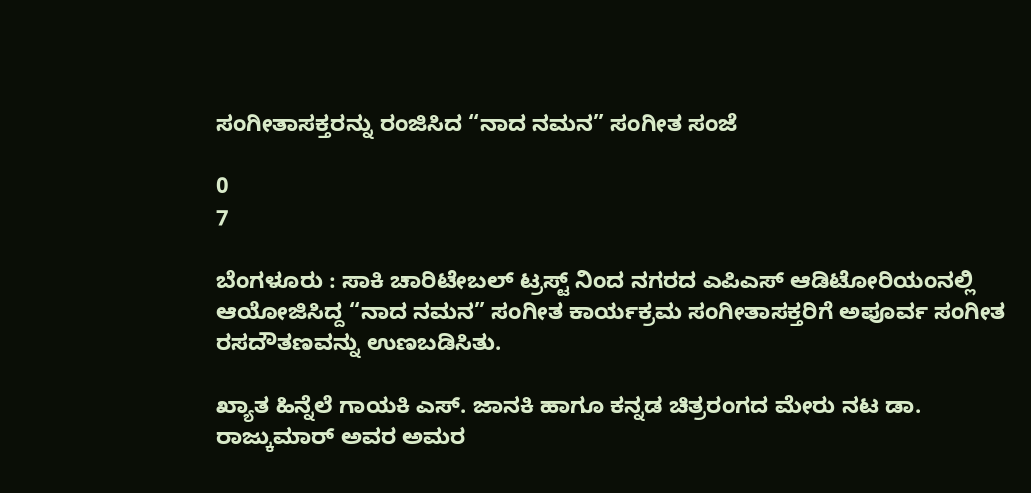ಸಂಗೀತಾಸಕ್ತರನ್ನು ರಂಜಿಸಿದ “ನಾದ ನಮನ” ಸಂಗೀತ ಸಂಜೆ

0
7

ಬೆಂಗಳೂರು : ಸಾಕಿ ಚಾರಿಟೇಬಲ್ ಟ್ರಸ್ಟ್ ನಿಂದ ನಗರದ ಎಪಿಎಸ್ ಆಡಿಟೋರಿಯಂನಲ್ಲಿ ಆಯೋಜಿಸಿದ್ದ “ನಾದ ನಮನ” ಸಂಗೀತ ಕಾರ್ಯಕ್ರಮ ಸಂಗೀತಾಸಕ್ತರಿಗೆ ಅಪೂರ್ವ ಸಂಗೀತ ರಸದೌತಣವನ್ನು ಉಣಬಡಿಸಿತು.

ಖ್ಯಾತ ಹಿನ್ನೆಲೆ ಗಾಯಕಿ ಎಸ್. ಜಾನಕಿ ಹಾಗೂ ಕನ್ನಡ ಚಿತ್ರರಂಗದ ಮೇರು ನಟ ಡಾ. ರಾಜ್ಕುಮಾರ್ ಅವರ ಅಮರ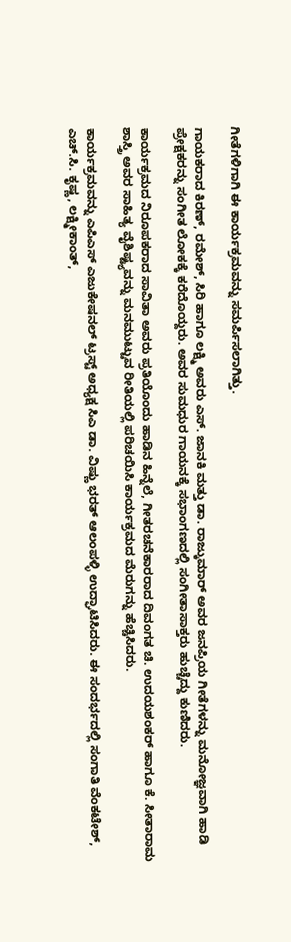ಗೀತೆಗಳಿಗಾಗಿ ಈ ಕಾರ್ಯಕ್ರಮವನ್ನು ಸಮರ್ಪಿಸಲಾಗಿತ್ತು.

ಗಾಯಕರಾದ ಕಿರಣ್, ರಮೇಶ್, ಸಿರಿ ಹಾಗೂ ಲಕ್ಷ್ಮಿ ಅವರು ಎಸ್. ಜಾನಕಿ ಮತ್ತು ಡಾ. ರಾಜ್ಕುಮಾರ್ ಅವರ ಜನಪ್ರಿಯ ಗೀತೆಗಳನ್ನು ಮನೋಜ್ಞವಾಗಿ ಹಾಡಿ ಪ್ರೇಕ್ಷಕರನ್ನು ಸಂಗೀತ ಲೋಕಕ್ಕೆ ಕರೆದೊಯ್ದರು. ಅವರ ಸುಮಧುರ ಗಾಯನಕ್ಕೆ ಸಭಾಂಗಣದಲ್ಲಿ ಸಂಗೀತಾಸಾಕ್ತರು ಹುಚ್ಚೆದ್ದು ಕುಣಿದರು.

ಕಾರ್ಯಕ್ರಮದ ನಿರೂಪಕರಾದ ಸಾವಿತಾ ಅವರು ಪ್ರತಿಯೊಂದು ಹಾಡಿನ ಹಿನ್ನೆಲೆ, ಗೀತರಚನೆಕಾರರಾದ ದಿವಂಗತ ಚಿ. ಉದಯಶಂಕರ್ ಹಾಗೂ ಕೆ. ಸೀತಾರಾಮ ಶಾಸ್ತ್ರಿ ಅವರ ಸಾಹಿತ್ಯ ವೈಶಿಷ್ಟ್ಯವನ್ನು ಮನಮುಟ್ಟುವ ರೀತಿಯಲ್ಲಿ ಪರಿಚಯಿಸಿ ಕಾರ್ಯಕ್ರಮದ ಮೆರುಗನ್ನು ಹೆಚ್ಚಿಸಿದರು.

ಕಾರ್ಯಕ್ರಮವನ್ನು ಎಪಿಎಸ್ ಎಜುಕೇಷನಲ್ ಟ್ರಸ್ಟ್ ಅಧ್ಯಕ್ಷ ಸಿಎ ಡಾ. ವಿಷ್ಣು ಭರತ್ ಆಲಂಪಳ್ಳಿ ಉದ್ಘಾಟಿಸಿದರು. ಈ ಸಂದರ್ಭದಲ್ಲಿ ಸಂಗಾತಿ ವೆಂಕಟೇಶ್, ಎಚ್.ಸಿ. ಕೃಷ್ಣ, ಲಕ್ಷ್ಮೀಕಾಂತ್,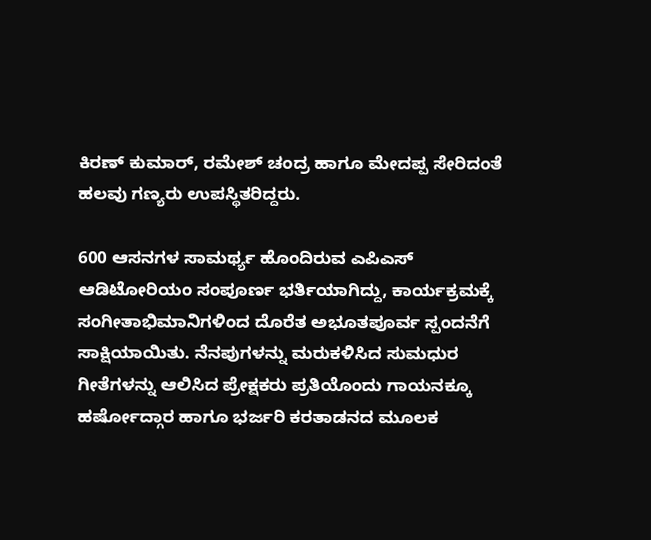ಕಿರಣ್ ಕುಮಾರ್, ರಮೇಶ್ ಚಂದ್ರ ಹಾಗೂ ಮೇದಪ್ಪ ಸೇರಿದಂತೆ ಹಲವು ಗಣ್ಯರು ಉಪಸ್ಥಿತರಿದ್ದರು.

600 ಆಸನಗಳ ಸಾಮರ್ಥ್ಯ ಹೊಂದಿರುವ ಎಪಿಎಸ್ ಆಡಿಟೋರಿಯಂ ಸಂಪೂರ್ಣ ಭರ್ತಿಯಾಗಿದ್ದು, ಕಾರ್ಯಕ್ರಮಕ್ಕೆ ಸಂಗೀತಾಭಿಮಾನಿಗಳಿಂದ ದೊರೆತ ಅಭೂತಪೂರ್ವ ಸ್ಪಂದನೆಗೆ ಸಾಕ್ಷಿಯಾಯಿತು. ನೆನಪುಗಳನ್ನು ಮರುಕಳಿಸಿದ ಸುಮಧುರ ಗೀತೆಗಳನ್ನು ಆಲಿಸಿದ ಪ್ರೇಕ್ಷಕರು ಪ್ರತಿಯೊಂದು ಗಾಯನಕ್ಕೂ ಹರ್ಷೋದ್ಗಾರ ಹಾಗೂ ಭರ್ಜರಿ ಕರತಾಡನದ ಮೂಲಕ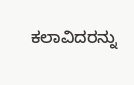ಕಲಾವಿದರನ್ನು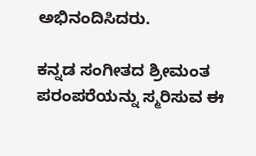ಅಭಿನಂದಿಸಿದರು.

ಕನ್ನಡ ಸಂಗೀತದ ಶ್ರೀಮಂತ ಪರಂಪರೆಯನ್ನು ಸ್ಮರಿಸುವ ಈ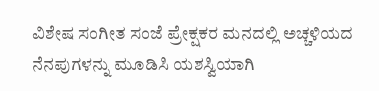ವಿಶೇಷ ಸಂಗೀತ ಸಂಜೆ ಪ್ರೇಕ್ಷಕರ ಮನದಲ್ಲಿ ಅಚ್ಚಳಿಯದ ನೆನಪುಗಳನ್ನು ಮೂಡಿಸಿ ಯಶಸ್ವಿಯಾಗಿ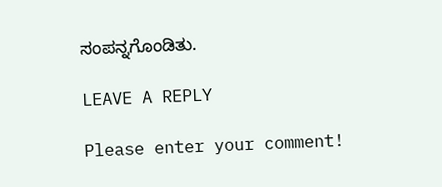ಸಂಪನ್ನಗೊಂಡಿತು.

LEAVE A REPLY

Please enter your comment!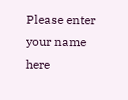Please enter your name here